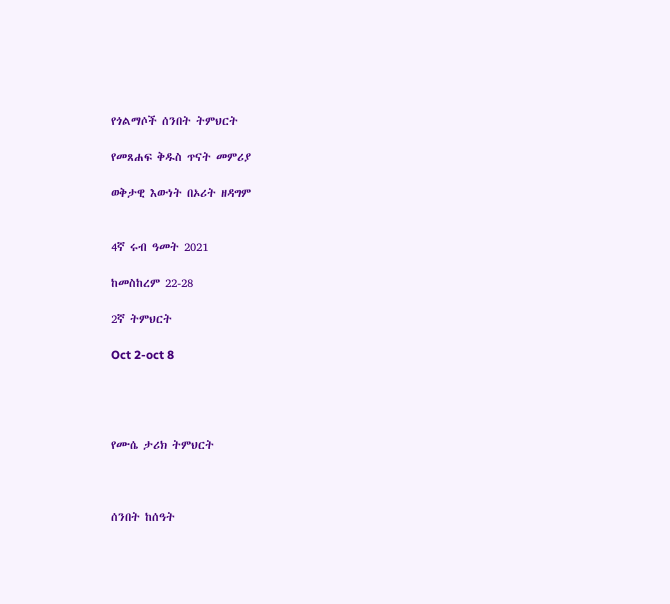የጎልማሶች ሰንበት ትምህርት

የመጸሐፍ ቅዱስ ጥናት መምሪያ

ወቅታዊ እውነት በኦሪት ዘዳግም


4ኛ ሩብ ዓመት 2021

ከመስከረም 22-28

2ኛ ትምህርት

Oct 2-oct 8




የሙሴ ታሪክ ትምህርት



ሰንበት ከሰዓት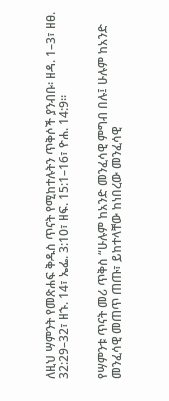ለዚህ ሣምንት የመጽሐፍ ቅዱስ ጥናት የሚከተሉትን ጥቅሶች ያንብቡ፡ ዘዳ. 1–3፣ ዘፀ. 32:29–32፣ ዘኁ. 14፣ ኤፌ. 3:10፣ ዘፍ. 15:1–16፣ ዮሐ. 14:9።


የሣምንቱ ጥናት መሪ ጥቅስ “ሁሉም ከአንድ መንፈሳዊ ምግብ በሉ፤ ሁሉም ከአንድ መንፈሳዊ መጠጥ ጠጡ፣ ይከተላቸው ከነበረው መንፈሳዊ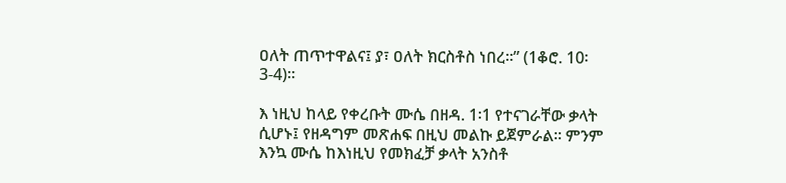ዐለት ጠጥተዋልና፤ ያ፣ ዐለት ክርስቶስ ነበረ።” (1ቆሮ. 10፡3-4)።

እ ነዚህ ከላይ የቀረቡት ሙሴ በዘዳ. 1፡1 የተናገራቸው ቃላት ሲሆኑ፤ የዘዳግም መጽሐፍ በዚህ መልኩ ይጀምራል። ምንም እንኳ ሙሴ ከእነዚህ የመክፈቻ ቃላት አንስቶ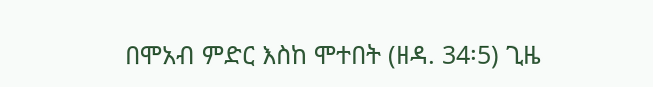በሞአብ ምድር እስከ ሞተበት (ዘዳ. 34፡5) ጊዜ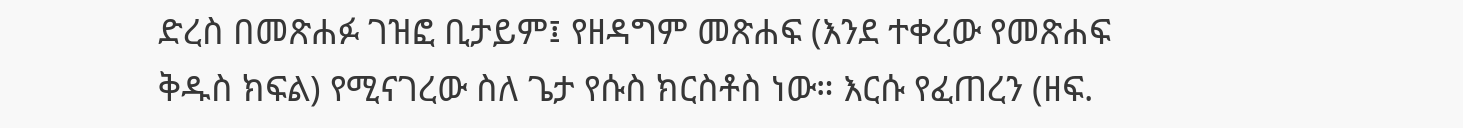ድረስ በመጽሐፉ ገዝፎ ቢታይም፤ የዘዳግም መጽሐፍ (እንደ ተቀረው የመጽሐፍ ቅዱስ ክፍል) የሚናገረው ስለ ጌታ የሱስ ክርስቶስ ነው። እርሱ የፈጠረን (ዘፍ.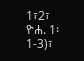1፣2፣ ዮሐ. 1፡1-3)፣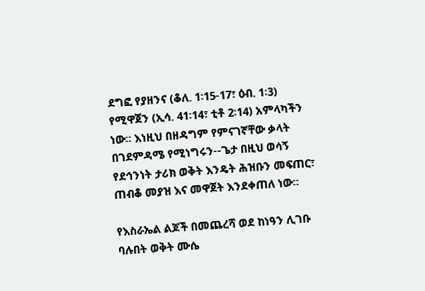ደግፎ የያዘንና (ቆለ. 1፡15-17፣ ዕብ. 1፡3) የሚዋጀን (ኢሳ. 41፡14፣ ቲቶ 2፡14) አምላካችን ነው። እነዚህ በዘዳግም የምናገኛቸው ቃላት በገደምዳሜ የሚነግሩን--ጌታ በዚህ ወሳኝ የደኅንነት ታሪክ ወቅት እንዴት ሕዝቡን መፍጠር፣ ጠብቆ መያዝ እና መዋጀት እንደቀጠለ ነው።

የእስራኤል ልጆች በመጨረሻ ወደ ከነዓን ሊገቡ ባሉበት ወቅት ሙሴ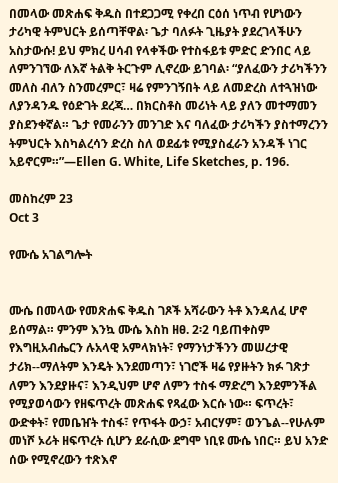በመላው መጽሐፍ ቅዱስ በተደጋጋሚ የቀረበ ርዕሰ ነጥብ የሆነውን ታሪካዊ ትምህርት ይሰጣቸዋል፡ ጌታ ባለፉት ጊዜያት ያደረገላችሁን አስታውሱ! ይህ ምክረ ሀሳብ የላቀችው የተስፋይቱ ምድር ድንበር ላይ ለምንገኘው ለእኛ ትልቅ ትርጉም ሊኖረው ይገባል፡ “ያለፈውን ታሪካችንን መለስ ብለን ስንመረምር፣ ዛሬ የምንገኝበት ላይ ለመድረስ ለተጓዝነው ለያንዳንዱ የዕድገት ደረጃ… በክርስቶስ መሪነት ላይ ያለን መተማመን ያስደንቀኛል። ጌታ የመራንን መንገድ እና ባለፈው ታሪካችን ያስተማረንን ትምህርት እስካልረሳን ድረስ ስለ ወደፊቱ የሚያስፈራን አንዳች ነገር አይኖርም።”—Ellen G. White, Life Sketches, p. 196.

መስከረም 23
Oct 3

የሙሴ አገልግሎት


ሙሴ በመላው የመጽሐፍ ቅዱስ ገጾች አሻራውን ትቶ እንዳለፈ ሆኖ ይሰማል። ምንም እንኳ ሙሴ እስከ ዘፀ. 2፡2 ባይጠቀስም የእግዚአብሔርን ሉአላዊ አምላክነት፣ የማንነታችንን መሠረታዊ ታሪክ--ማለትም እንዴት እንደመጣን፣ ነገሮች ዛሬ የያዙትን ክፉ ገጽታ ለምን እንደያዙና፣ እንዲህም ሆኖ ለምን ተስፋ ማድረግ እንደምንችል የሚያወሳውን የዘፍጥረት መጽሐፍ የጻፈው እርሱ ነው። ፍጥረት፣ ውድቀት፣ የመቤዠት ተስፋ፣ የጥፋት ውኃ፣ አብርሃም፣ ወንጌል--የሁሉም መነሾ ኦሪት ዘፍጥረት ሲሆን ደራሲው ደግሞ ነቢዩ ሙሴ ነበር። ይህ አንድ ሰው የሚኖረውን ተጽእኖ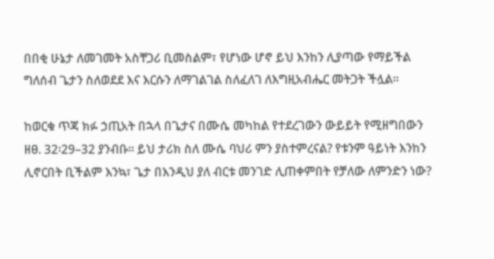በበቂ ሁኔታ ለመገመት አስቸጋሪ ቢመስልም፣ የሆነው ሆኖ ይህ እንከን ሊያጣው የማይችል ግለሰብ ጌታን ስለወደደ እና እርሱን ለማገልገል ስለፈለገ ለእግዚአብሔር መትጋት ችሏል።

ከወርቁ ጥጃ ክፉ ኃጢአት በኋላ በጌታና በሙሴ መካከል የተደረገውን ውይይት የሚዘግበውን ዘፀ. 32፡29–32 ያንብቡ። ይህ ታሪክ ስለ ሙሴ ባህሪ ምን ያስተምረናል? የቱንም ዓይነት እንከን ሊኖርበት ቢችልም እንኳ፣ ጌታ በእንዲህ ያለ ብርቱ መንገድ ሊጠቀምበት የቻለው ለምንድን ነው?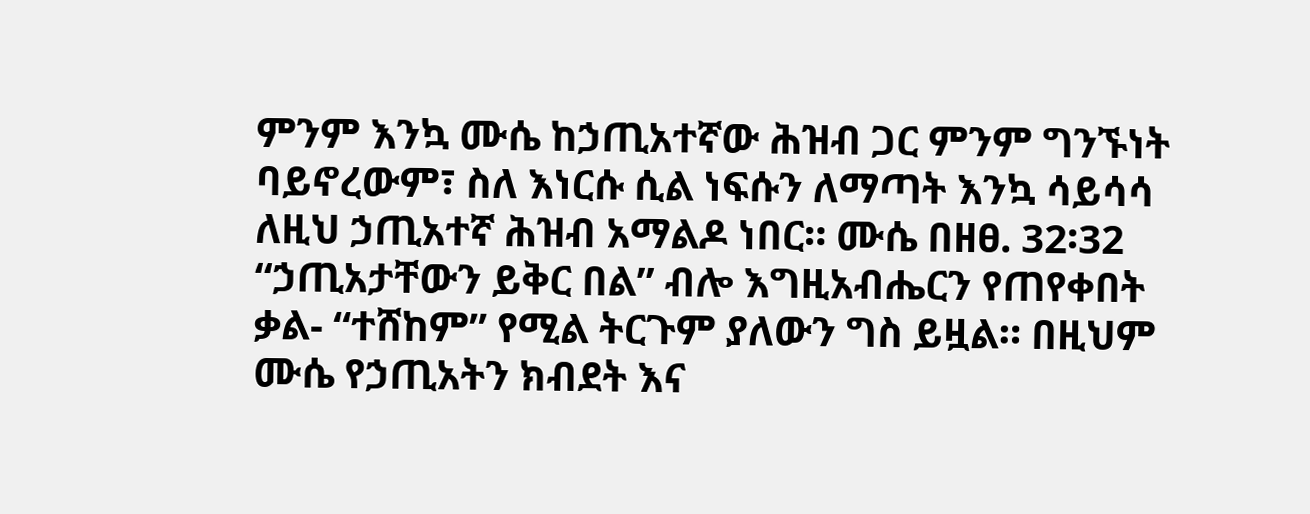ምንም እንኳ ሙሴ ከኃጢአተኛው ሕዝብ ጋር ምንም ግንኙነት ባይኖረውም፣ ስለ እነርሱ ሲል ነፍሱን ለማጣት እንኳ ሳይሳሳ ለዚህ ኃጢአተኛ ሕዝብ አማልዶ ነበር። ሙሴ በዘፀ. 32፡32 “ኃጢአታቸውን ይቅር በል” ብሎ እግዚአብሔርን የጠየቀበት ቃል- “ተሸከም” የሚል ትርጉም ያለውን ግስ ይዟል። በዚህም ሙሴ የኃጢአትን ክብደት እና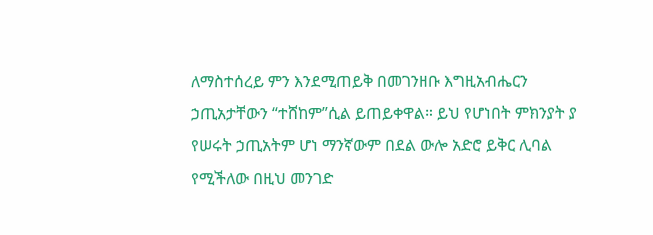ለማስተሰረይ ምን እንደሚጠይቅ በመገንዘቡ እግዚአብሔርን ኃጢአታቸውን “ተሸከም”ሲል ይጠይቀዋል። ይህ የሆነበት ምክንያት ያ የሠሩት ኃጢአትም ሆነ ማንኛውም በደል ውሎ አድሮ ይቅር ሊባል የሚችለው በዚህ መንገድ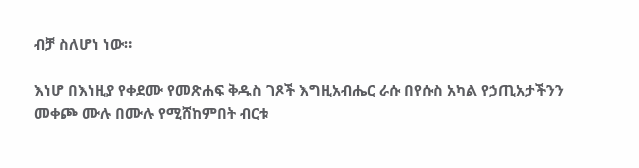ብቻ ስለሆነ ነው።

እነሆ በእነዚያ የቀደሙ የመጽሐፍ ቅዱስ ገጾች እግዚአብሔር ራሱ በየሱስ አካል የኃጢአታችንን መቀጮ ሙሉ በሙሉ የሚሸከምበት ብርቱ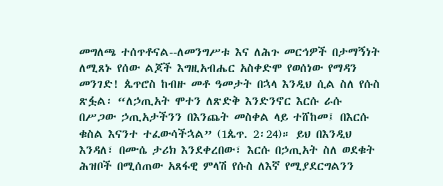መግለጫ ተሰጥቶናል--ለመንግሥቱ እና ለሕጉ መርኅዎች በታማኝነት ለሚጸኑ የሰው ልጆች እግዚአብሔር አስቀድሞ የወሰነው የማዳን መንገድ! ጴጥሮስ ከብዙ መቶ ዓመታት በኋላ እንዲህ ሲል ስለ የሱስ ጽፏል፡ “ለኃጢአት ሞተን ለጽድቅ እንድንኖር እርሱ ራሱ በሥጋው ኃጢአታችንን በእንጨት መስቀል ላይ ተሸከመ፤ በእርሱ ቁስል እናንተ ተፈውሳችኋል” (1ጴጥ. 2፡24)። ይህ በእንዲህ እንዳለ፣ በሙሴ ታሪክ እንደቀረበው፣ እርሱ በኃጢአት ስለ ወደቁት ሕዝቦች በሚሰጠው አጸፋዊ ምላሽ የሱስ ለእኛ የሚያደርግልንን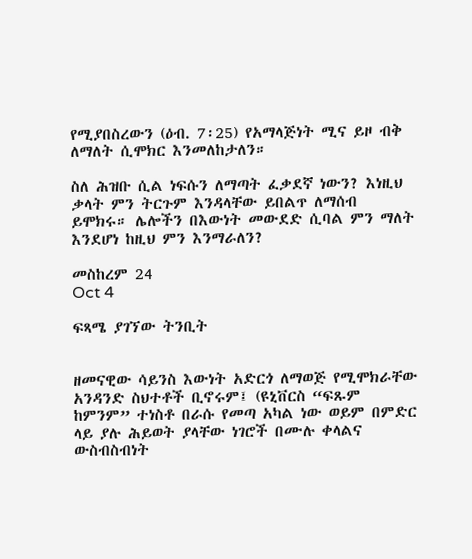የሚያበስረውን (ዕብ. 7፡25) የአማላጅነት ሚና ይዞ ብቅ ለማለት ሲሞክር እንመለከታለን።

ስለ ሕዝቡ ሲል ነፍሱን ለማጣት ፈቃደኛ ነውን? እነዚህ ቃላት ምን ትርጉም እንዳላቸው ይበልጥ ለማሰብ ይሞክሩ። ሌሎችን በእውነት መውደድ ሲባል ምን ማለት እንደሆነ ከዚህ ምን እንማራለን?

መስከረም 24
Oct 4

ፍጻሜ ያገኘው ትንቢት


ዘመናዊው ሳይንስ እውነት አድርጎ ለማወጅ የሚሞክራቸው አንዳንድ ስህተቶች ቢኖሩም፤ (ዩኒቨርስ “ፍጹም ከምንም” ተነስቶ በራሱ የመጣ አካል ነው ወይም በምድር ላይ ያሉ ሕይወት ያላቸው ነገሮች በሙሉ ቀላልና ውስብስብነት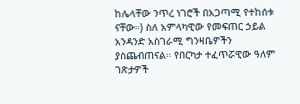ከሌላቸው ንጥረ ነገሮች በአጋጣሚ የተከሰቱ ናቸው።) ስለ አምላካዊው የመፍጠር ኃይል አንዳንድ አስገራሚ ግንዛቤዎችን ያስጨብጠናል። የበርካታ ተፈጥሯዊው ዓለም ገጽታዎች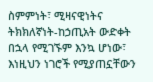ስምምነት፣ ሚዛናዊነትና ትክክለኛነት-ከኃጢአት ውድቀት በኋላ የሚገኙም እንኳ ሆነው፣ እነዚህን ነገሮች የሚያጠኗቸውን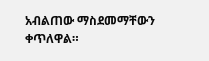አብልጠው ማስደመማቸውን ቀጥለዋል።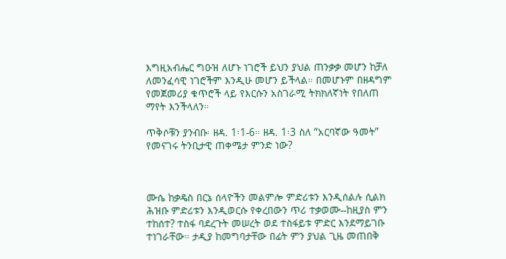እግዚአብሔር ግዑዝ ለሆኑ ነገሮች ይህን ያህል ጠንቃቃ መሆን ከቻለ ለመንፈሳዊ ነገሮችም እንዲሁ መሆን ይችላል። በመሆኑም በዘዳግም የመጀመሪያ ቁጥሮች ላይ የእርሱን አስገራሚ ትክክለኛነት የበለጠ ማየት እንችላለን።

ጥቅሶቹን ያንብቡ፡ ዘዳ. 1፡1-6። ዘዳ. 1፡3 ስለ “አርባኛው ዓመት” የመናገሩ ትንቢታዊ ጠቀሜታ ምንድ ነው?



ሙሴ ከቃዴስ በርኔ ሰላዮችን መልምሎ ምድሪቱን እንዲሰልሉ ሲልክ ሕዝቡ ምድሪቱን እንዲወርሱ የቀረበውን ጥሪ ተቃወሙ--ከዚያስ ምን ተከሰተ? ተስፋ ባደረጉት መሠረት ወደ ተስፋይቱ ምድር እንደማይገቡ ተነገራቸው። ታዲያ ከመግባታቸው በፊት ምን ያህል ጊዜ መጠበቅ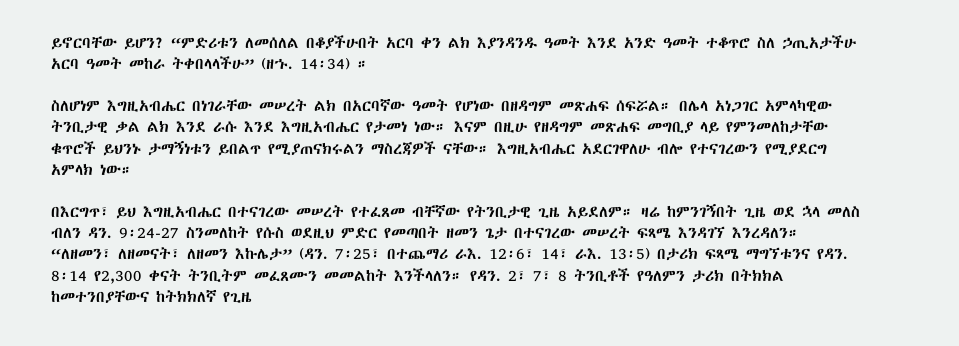ይኖርባቸው ይሆን? “ምድሪቱን ለመሰለል በቆያችሁበት አርባ ቀን ልክ እያንዳንዱ ዓመት እንደ አንድ ዓመት ተቆጥሮ ስለ ኃጢአታችሁ አርባ ዓመት መከራ ትቀበላላችሁ” (ዘኁ. 14፡34) ።

ስለሆነም እግዚአብሔር በነገራቸው መሠረት ልክ በአርባኛው ዓመት የሆነው በዘዳግም መጽሐፍ ሰፍሯል። በሌላ አነጋገር አምላካዊው ትንቢታዊ ቃል ልክ እንደ ራሱ እንደ እግዚአብሔር የታመነ ነው። እናም በዚሁ የዘዳግም መጽሐፍ መግቢያ ላይ የምንመለከታቸው ቁጥሮች ይህንኑ ታማኝነቱን ይበልጥ የሚያጠናክሩልን ማስረጃዎች ናቸው። እግዚአብሔር አደርገዋለሁ ብሎ የተናገረውን የሚያደርግ አምላክ ነው።

በእርግጥ፣ ይህ እግዚአብሔር በተናገረው መሠረት የተፈጸመ ብቸኛው የትንቢታዊ ጊዜ አይደለም። ዛሬ ከምንገኝበት ጊዜ ወደ ኋላ መለስ ብለን ዳን. 9፡24-27 ስንመለከት የሱስ ወደዚህ ምድር የመጣበት ዘመን ጌታ በተናገረው መሠረት ፍጻሜ እንዳገኘ እንረዳለን። “ለዘመን፣ ለዘመናት፣ ለዘመን እኩሌታ” (ዳን. 7፡25፣ በተጨማሪ ራእ. 12፡6፣ 14፣ ራእ. 13፡5) በታሪክ ፍጻሜ ማግኘቱንና የዳን. 8፡14 የ2,300 ቀናት ትንቢትም መፈጸሙን መመልከት እንችላለን። የዳን. 2፣ 7፣ 8 ትንቢቶች የዓለምን ታሪክ በትክክል ከመተንበያቸውና ከትክክለኛ የጊዜ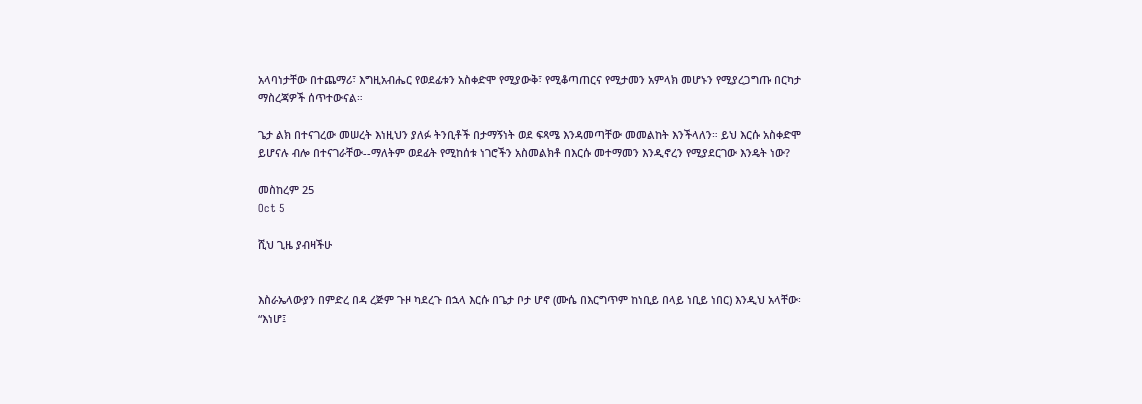አላባነታቸው በተጨማሪ፣ እግዚአብሔር የወደፊቱን አስቀድሞ የሚያውቅ፣ የሚቆጣጠርና የሚታመን አምላክ መሆኑን የሚያረጋግጡ በርካታ ማስረጃዎች ሰጥተውናል።

ጌታ ልክ በተናገረው መሠረት እነዚህን ያለፉ ትንቢቶች በታማኝነት ወደ ፍጻሜ እንዳመጣቸው መመልከት እንችላለን። ይህ እርሱ አስቀድሞ ይሆናሉ ብሎ በተናገራቸው--ማለትም ወደፊት የሚከሰቱ ነገሮችን አስመልክቶ በእርሱ መተማመን እንዲኖረን የሚያደርገው እንዴት ነው?

መስከረም 25
Oct 5

ሺህ ጊዜ ያብዛችሁ


እስራኤላውያን በምድረ በዳ ረጅም ጉዞ ካደረጉ በኋላ እርሱ በጌታ ቦታ ሆኖ (ሙሴ በእርግጥም ከነቢይ በላይ ነቢይ ነበር) እንዲህ አላቸው፡ “እነሆ፤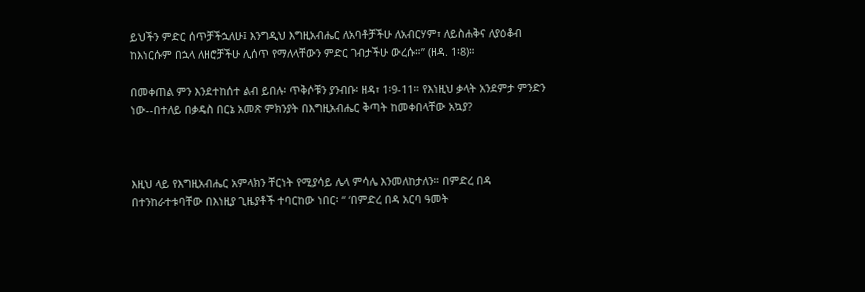ይህችን ምድር ሰጥቻችኋለሁ፤ እንግዲህ እግዚአብሔር ለአባቶቻችሁ ለአብርሃም፣ ለይስሐቅና ለያዕቆብ ከእነርሱም በኋላ ለዘሮቻችሁ ሊሰጥ የማለላቸውን ምድር ገብታችሁ ውረሱ።” (ዘዳ. 1፡8)።

በመቀጠል ምን እንደተከሰተ ልብ ይበሉ፡ ጥቅሶቹን ያንብቡ፡ ዘዳ፣ 1፡9-11። የእነዚህ ቃላት አንደምታ ምንድን ነው--በተለይ በቃዴስ በርኔ አመጽ ምክንያት በእግዚአብሔር ቅጣት ከመቀበላቸው አኳያ?



እዚህ ላይ የእግዚአብሔር አምላክን ቸርነት የሚያሳይ ሌላ ምሳሌ እንመለከታለን። በምድረ በዳ በተንከራተቱባቸው በእነዚያ ጊዜያቶች ተባርከው ነበር፡ “ ‘በምድረ በዳ አርባ ዓመት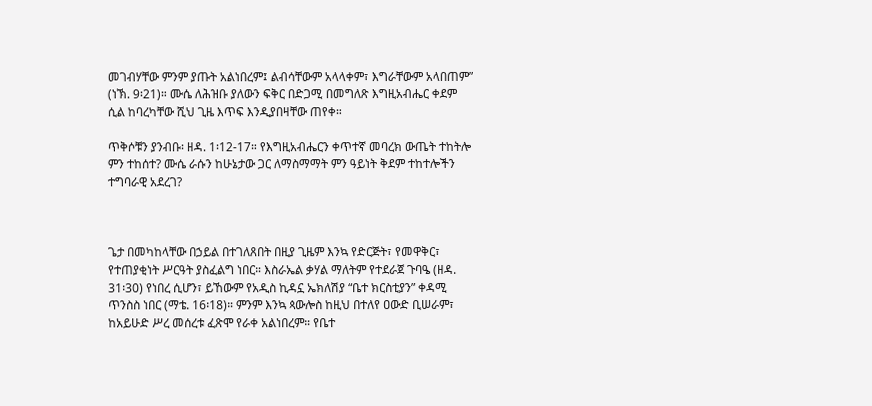መገብሃቸው ምንም ያጡት አልነበረም፤ ልብሳቸውም አላላቀም፣ እግራቸውም አላበጠም” (ነኽ. 9፡21)። ሙሴ ለሕዝቡ ያለውን ፍቅር በድጋሚ በመግለጽ እግዚአብሔር ቀደም ሲል ከባረካቸው ሺህ ጊዜ እጥፍ እንዲያበዛቸው ጠየቀ።

ጥቅሶቹን ያንብቡ፡ ዘዳ. 1፡12-17። የእግዚአብሔርን ቀጥተኛ መባረክ ውጤት ተከትሎ ምን ተከሰተ? ሙሴ ራሱን ከሁኔታው ጋር ለማስማማት ምን ዓይነት ቅደም ተከተሎችን ተግባራዊ አደረገ?



ጌታ በመካከላቸው በኃይል በተገለጸበት በዚያ ጊዜም እንኳ የድርጅት፣ የመዋቅር፣ የተጠያቂነት ሥርዓት ያስፈልግ ነበር። እስራኤል ቃሃል ማለትም የተደራጀ ጉባዔ (ዘዳ. 31፡30) የነበረ ሲሆን፣ ይኸውም የአዲስ ኪዳኗ ኤክለሽያ “ቤተ ክርስቲያን” ቀዳሚ ጥንስስ ነበር (ማቴ. 16፡18)። ምንም እንኳ ጳውሎስ ከዚህ በተለየ ዐውድ ቢሠራም፣ ከአይሁድ ሥረ መሰረቱ ፈጽሞ የራቀ አልነበረም። የቤተ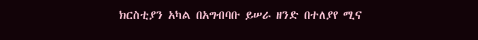ክርስቲያን አካል በአግብባቡ ይሠራ ዘንድ በተለያየ ሚና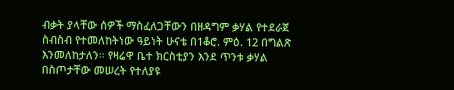ብቃት ያላቸው ሰዎች ማስፈለጋቸውን በዘዳግም ቃሃል የተደራጀ ስብስብ የተመለከትነው ዓይነት ሁናቴ በ1ቆሮ. ምዕ. 12 በግልጽ እንመለከታለን። የዛሬዋ ቤተ ክርስቲያን እንደ ጥንቱ ቃሃል በስጦታቸው መሠረት የተለያዩ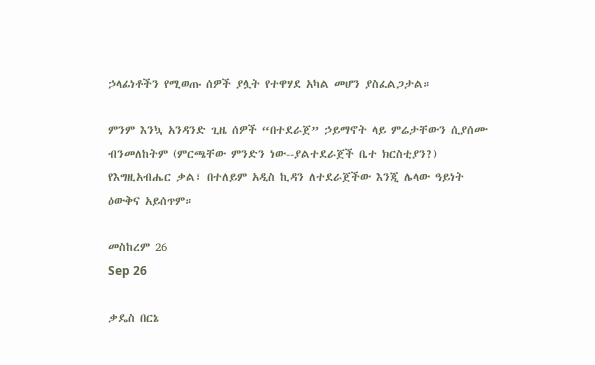ኃላፊነቶችን የሚወጡ ሰዎች ያሏት የተዋሃደ አካል መሆን ያስፈልጋታል።

ምንም እንኳ አንዳንድ ጊዜ ሰዎች “በተደራጀ” ኃይማኖት ላይ ምሬታቸውን ሲያሰሙ ብንመለከትም (ምርጫቸው ምንድን ነው--ያልተደራጀች ቤተ ክርስቲያን?) የእግዚአብሔር ቃል፣ በተለይም አዲስ ኪዳን ለተደራጀችው እንጂ ሌላው ዓይነት ዕውቅና አይሰጥም።

መስከረም 26
Sep 26

ቃዴስ በርኔ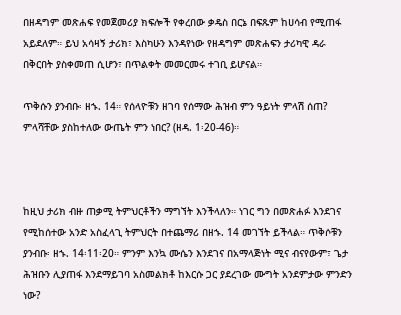በዘዳግም መጽሐፍ የመጀመሪያ ክፍሎች የቀረበው ቃዴስ በርኔ በፍጹም ከሀሳብ የሚጠፋ አይደለም። ይህ አሳዛኝ ታሪክ፣ እስካሁን እንዳየነው የዘዳግም መጽሐፍን ታሪካዊ ዳራ በቅርበት ያስቀመጠ ሲሆን፣ በጥልቀት መመርመሩ ተገቢ ይሆናል።

ጥቅሱን ያንብቡ፡ ዘኁ. 14። የሰላዮቹን ዘገባ የሰማው ሕዝብ ምን ዓይነት ምላሽ ሰጠ? ምላሻቸው ያስከተለው ውጤት ምን ነበር? (ዘዳ. 1፡20-46)።



ከዚህ ታሪክ ብዙ ጠቃሚ ትምህርቶችን ማግኘት እንችላለን። ነገር ግን በመጽሐፉ እንደገና የሚከሰተው አንድ አስፈላጊ ትምህርት በተጨማሪ በዘኁ. 14 መገኘት ይችላል። ጥቅሶቹን ያንብቡ፡ ዘኁ. 14፡11፡20። ምንም እንኳ ሙሴን እንደገና በአማላጅነት ሚና ብናየውም፣ ጌታ ሕዝቡን ሊያጠፋ እንደማይገባ አስመልክቶ ከእርሱ ጋር ያደረገው ሙግት አንደምታው ምንድን ነው?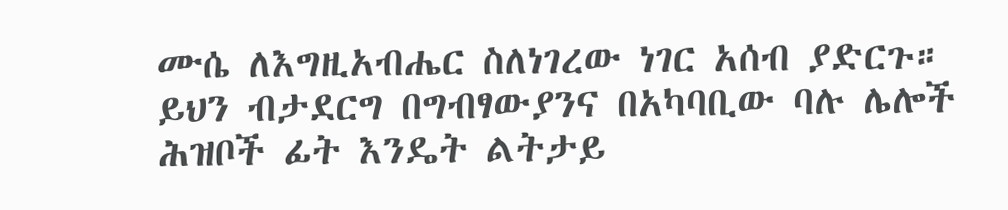ሙሴ ለእግዚአብሔር ስለነገረው ነገር አሰብ ያድርጉ። ይህን ብታደርግ በግብፃውያንና በአካባቢው ባሉ ሌሎች ሕዝቦች ፊት እንዴት ልትታይ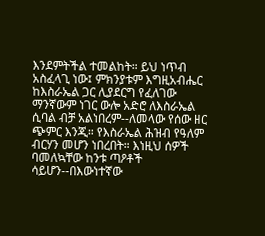እንደምትችል ተመልከት። ይህ ነጥብ አስፈላጊ ነው፤ ምክንያቱም እግዚአብሔር ከእስራኤል ጋር ሊያደርግ የፈለገው ማንኛውም ነገር ውሎ አድሮ ለእስራኤል ሲባል ብቻ አልነበረም--ለመላው የሰው ዘር ጭምር እንጂ። የእስራኤል ሕዝብ የዓለም ብርሃን መሆን ነበረበት። እነዚህ ሰዎች ባመለኳቸው ከንቱ ጣዖቶች ሳይሆን--በእውነተኛው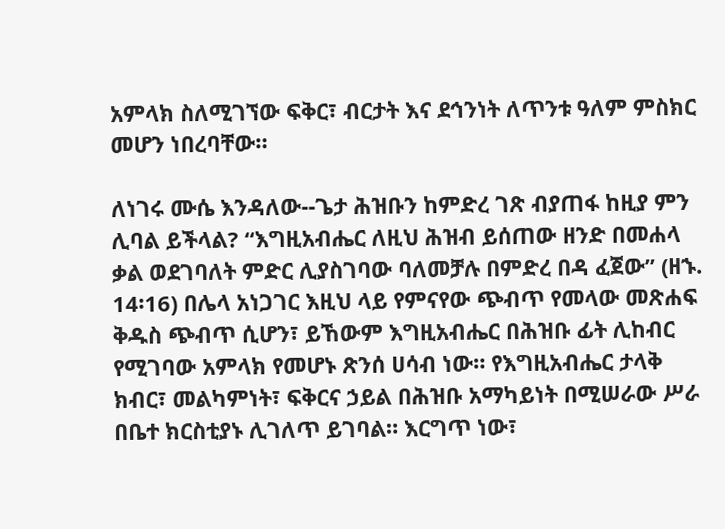አምላክ ስለሚገኘው ፍቅር፣ ብርታት እና ደኅንነት ለጥንቱ ዓለም ምስክር መሆን ነበረባቸው።

ለነገሩ ሙሴ እንዳለው--ጌታ ሕዝቡን ከምድረ ገጽ ብያጠፋ ከዚያ ምን ሊባል ይችላል? “እግዚአብሔር ለዚህ ሕዝብ ይሰጠው ዘንድ በመሐላ ቃል ወደገባለት ምድር ሊያስገባው ባለመቻሉ በምድረ በዳ ፈጀው” (ዘኁ. 14፡16) በሌላ አነጋገር እዚህ ላይ የምናየው ጭብጥ የመላው መጽሐፍ ቅዱስ ጭብጥ ሲሆን፣ ይኸውም እግዚአብሔር በሕዝቡ ፊት ሊከብር የሚገባው አምላክ የመሆኑ ጽንሰ ሀሳብ ነው። የእግዚአብሔር ታላቅ ክብር፣ መልካምነት፣ ፍቅርና ኃይል በሕዝቡ አማካይነት በሚሠራው ሥራ በቤተ ክርስቲያኑ ሊገለጥ ይገባል። እርግጥ ነው፣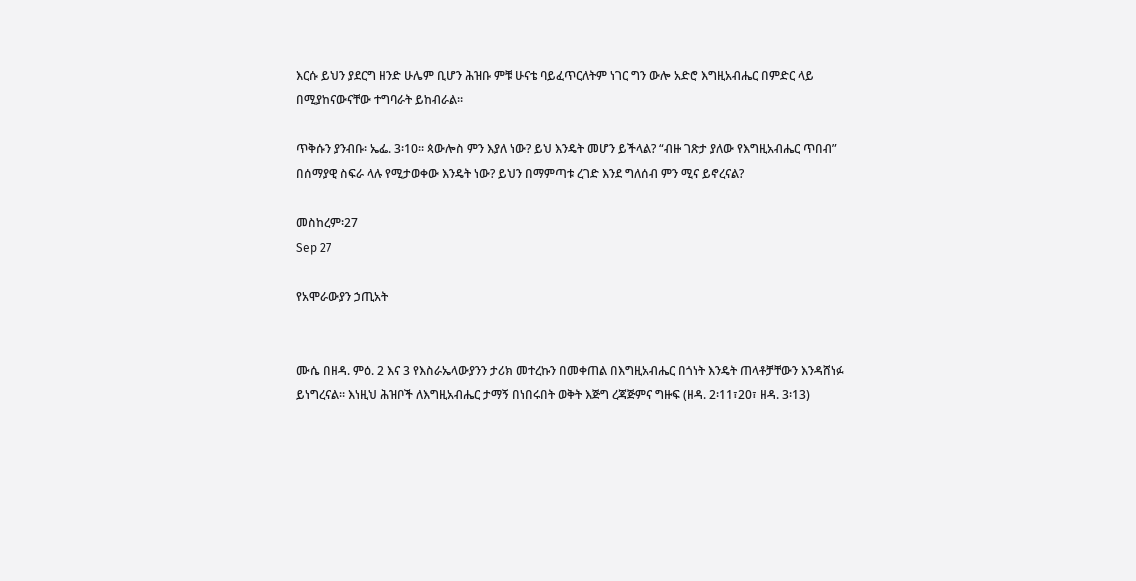እርሱ ይህን ያደርግ ዘንድ ሁሌም ቢሆን ሕዝቡ ምቹ ሁናቴ ባይፈጥርለትም ነገር ግን ውሎ አድሮ እግዚአብሔር በምድር ላይ በሚያከናውናቸው ተግባራት ይከብራል።

ጥቅሱን ያንብቡ፡ ኤፌ. 3፡10። ጳውሎስ ምን እያለ ነው? ይህ እንዴት መሆን ይችላል? “ብዙ ገጽታ ያለው የእግዚአብሔር ጥበብ” በሰማያዊ ስፍራ ላሉ የሚታወቀው እንዴት ነው? ይህን በማምጣቱ ረገድ እንደ ግለሰብ ምን ሚና ይኖረናል?

መስከረም፡27
Sep 27

የአሞራውያን ኃጢአት


ሙሴ በዘዳ. ምዕ. 2 እና 3 የእስራኤላውያንን ታሪክ መተረኩን በመቀጠል በእግዚአብሔር በጎነት እንዴት ጠላቶቻቸውን እንዳሸነፉ ይነግረናል። እነዚህ ሕዝቦች ለእግዚአብሔር ታማኝ በነበሩበት ወቅት እጅግ ረጃጅምና ግዙፍ (ዘዳ. 2፡11፣20፣ ዘዳ. 3፡13)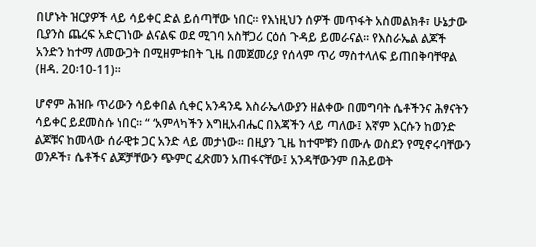በሆኑት ዝርያዎች ላይ ሳይቀር ድል ይሰጣቸው ነበር። የእነዚህን ሰዎች መጥፋት አስመልክቶ፣ ሁኔታው ቢያንስ ጨረፍ አድርገነው ልናልፍ ወደ ሚገባ አስቸጋሪ ርዕሰ ጉዳይ ይመራናል። የእስራኤል ልጆች አንድን ከተማ ለመውጋት በሚዘምቱበት ጊዜ በመጀመሪያ የሰላም ጥሪ ማስተላለፍ ይጠበቅባቸዋል (ዘዳ. 20፡10-11)።

ሆኖም ሕዝቡ ጥሪውን ሳይቀበል ሲቀር አንዳንዴ እስራኤላውያን ዘልቀው በመግባት ሴቶችንና ሕፃናትን ሳይቀር ይደመስሱ ነበር። “ ‘አምላካችን እግዚአብሔር በእጃችን ላይ ጣለው፤ እኛም እርሱን ከወንድ ልጆቹና ከመላው ሰራዊቱ ጋር አንድ ላይ መታነው። በዚያን ጊዜ ከተሞቹን በሙሉ ወስደን የሚኖሩባቸውን ወንዶች፣ ሴቶችና ልጆቻቸውን ጭምር ፈጽመን አጠፋናቸው፤ አንዳቸውንም በሕይወት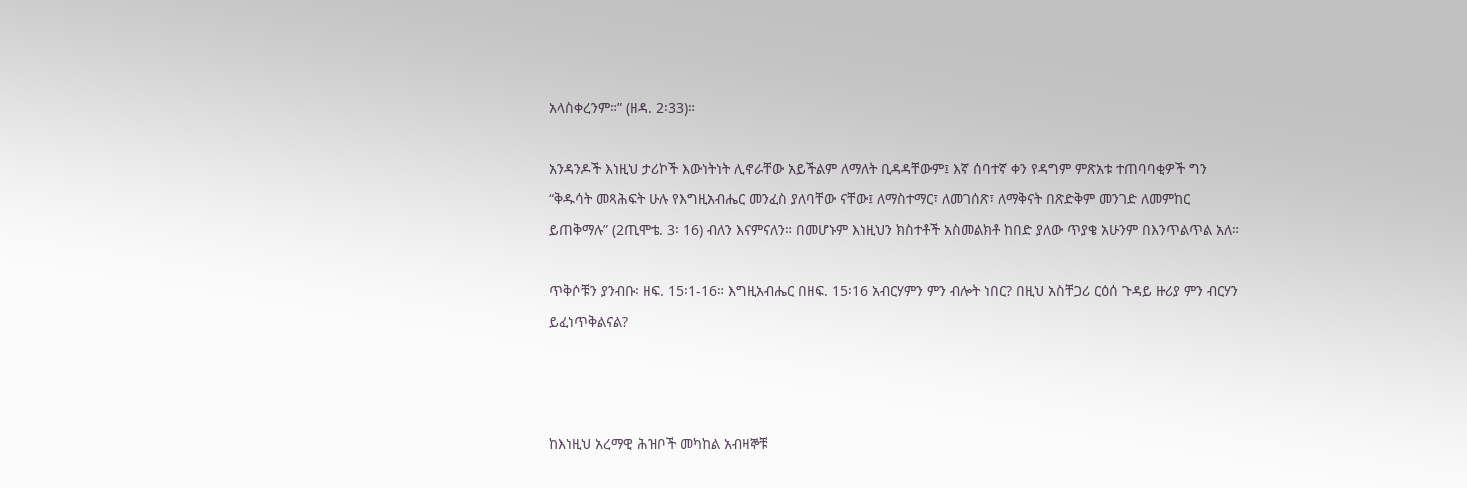አላስቀረንም።” (ዘዳ. 2፡33)።

አንዳንዶች እነዚህ ታሪኮች እውነትነት ሊኖራቸው አይችልም ለማለት ቢዳዳቸውም፤ እኛ ሰባተኛ ቀን የዳግም ምጽአቱ ተጠባባቂዎች ግን “ቅዱሳት መጻሕፍት ሁሉ የእግዚአብሔር መንፈስ ያለባቸው ናቸው፤ ለማስተማር፣ ለመገሰጽ፣ ለማቅናት በጽድቅም መንገድ ለመምከር ይጠቅማሉ” (2ጢሞቴ. 3፡ 16) ብለን እናምናለን። በመሆኑም እነዚህን ክስተቶች አስመልክቶ ከበድ ያለው ጥያቄ አሁንም በእንጥልጥል አለ።

ጥቅሶቹን ያንብቡ፡ ዘፍ. 15፡1-16። እግዚአብሔር በዘፍ. 15፡16 አብርሃምን ምን ብሎት ነበር? በዚህ አስቸጋሪ ርዕሰ ጉዳይ ዙሪያ ምን ብርሃን ይፈነጥቅልናል?



ከእነዚህ አረማዊ ሕዝቦች መካከል አብዛኞቹ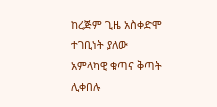ከረጅም ጊዜ አስቀድሞ ተገቢነት ያለው አምላካዊ ቁጣና ቅጣት ሊቀበሉ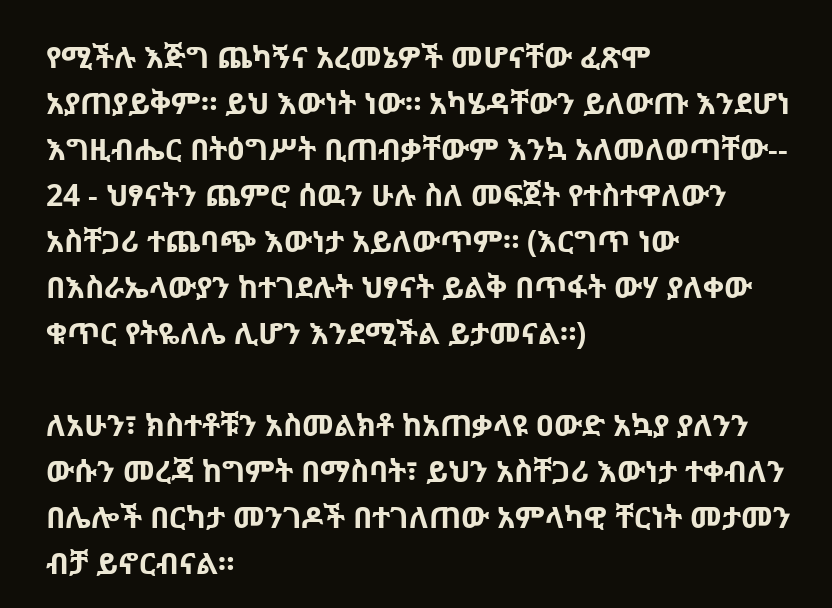የሚችሉ እጅግ ጨካኝና አረመኔዎች መሆናቸው ፈጽሞ አያጠያይቅም። ይህ እውነት ነው። አካሄዳቸውን ይለውጡ እንደሆነ እግዚብሔር በትዕግሥት ቢጠብቃቸውም እንኳ አለመለወጣቸው-- 24 - ህፃናትን ጨምሮ ሰዉን ሁሉ ስለ መፍጀት የተስተዋለውን አስቸጋሪ ተጨባጭ እውነታ አይለውጥም። (እርግጥ ነው በእስራኤላውያን ከተገደሉት ህፃናት ይልቅ በጥፋት ውሃ ያለቀው ቁጥር የትዬለሌ ሊሆን እንደሚችል ይታመናል።)

ለአሁን፣ ክስተቶቹን አስመልክቶ ከአጠቃላዩ ዐውድ አኳያ ያለንን ውሱን መረጃ ከግምት በማስባት፣ ይህን አስቸጋሪ እውነታ ተቀብለን በሌሎች በርካታ መንገዶች በተገለጠው አምላካዊ ቸርነት መታመን ብቻ ይኖርብናል።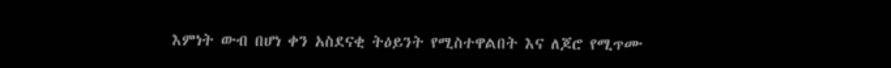እምነት ውብ በሆነ ቀን አስደናቂ ትዕይንት የሚስተዋልበት እና ለጆሮ የሚጥሙ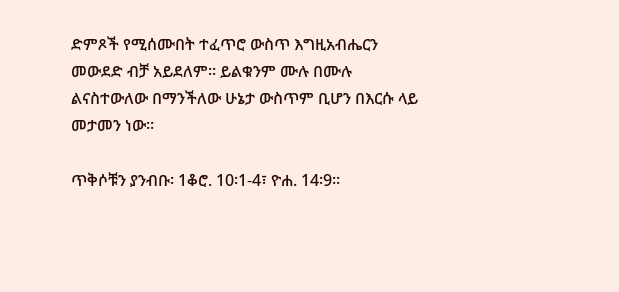ድምጾች የሚሰሙበት ተፈጥሮ ውስጥ እግዚአብሔርን መውደድ ብቻ አይደለም። ይልቁንም ሙሉ በሙሉ ልናስተውለው በማንችለው ሁኔታ ውስጥም ቢሆን በእርሱ ላይ መታመን ነው።

ጥቅሶቹን ያንብቡ፡ 1ቆሮ. 10፡1-4፣ ዮሐ. 14፡9።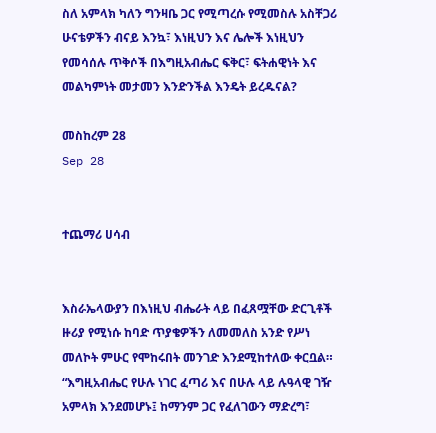ስለ አምላክ ካለን ግንዛቤ ጋር የሚጣረሱ የሚመስሉ አስቸጋሪ ሁናቴዎችን ብናይ እንኳ፣ እነዚህን እና ሌሎች እነዚህን የመሳሰሉ ጥቅሶች በእግዚአብሔር ፍቅር፣ ፍትሐዊነት እና መልካምነት መታመን እንድንችል እንዴት ይረዱናል?

መስከረም 28
Sep 28


ተጨማሪ ሀሳብ


እስራኤላውያን በእነዚህ ብሔራት ላይ በፈጸሟቸው ድርጊቶች ዙሪያ የሚነሱ ከባድ ጥያቄዎችን ለመመለስ አንድ የሥነ መለኮት ምሁር የሞከሩበት መንገድ እንደሚከተለው ቀርቧል። “እግዚአብሔር የሁሉ ነገር ፈጣሪ እና በሁሉ ላይ ሉዓላዊ ገዥ አምላክ እንደመሆኑ፤ ከማንም ጋር የፈለገውን ማድረግ፣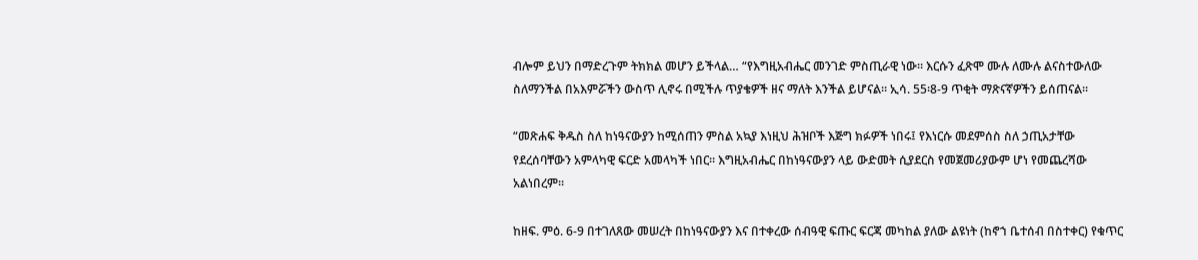ብሎም ይህን በማድረጉም ትክክል መሆን ይችላል… “የእግዚአብሔር መንገድ ምስጢራዊ ነው። እርሱን ፈጽሞ ሙሉ ለሙሉ ልናስተውለው ስለማንችል በአእምሯችን ውስጥ ሊኖሩ በሚችሉ ጥያቄዎች ዘና ማለት እንችል ይሆናል። ኢሳ. 55፡8-9 ጥቂት ማጽናኛዎችን ይሰጠናል።

“መጽሐፍ ቅዱስ ስለ ከነዓናውያን ከሚሰጠን ምስል አኳያ እነዚህ ሕዝቦች እጅግ ክፉዎች ነበሩ፤ የእነርሱ መደምሰስ ስለ ኃጢአታቸው የደረሰባቸውን አምላካዊ ፍርድ አመላካች ነበር። እግዚአብሔር በከነዓናውያን ላይ ውድመት ሲያደርስ የመጀመሪያውም ሆነ የመጨረሻው አልነበረም።

ከዘፍ. ምዕ. 6-9 በተገለጸው መሠረት በከነዓናውያን እና በተቀረው ሰብዓዊ ፍጡር ፍርጃ መካከል ያለው ልዩነት (ከኖኀ ቤተሰብ በስተቀር) የቁጥር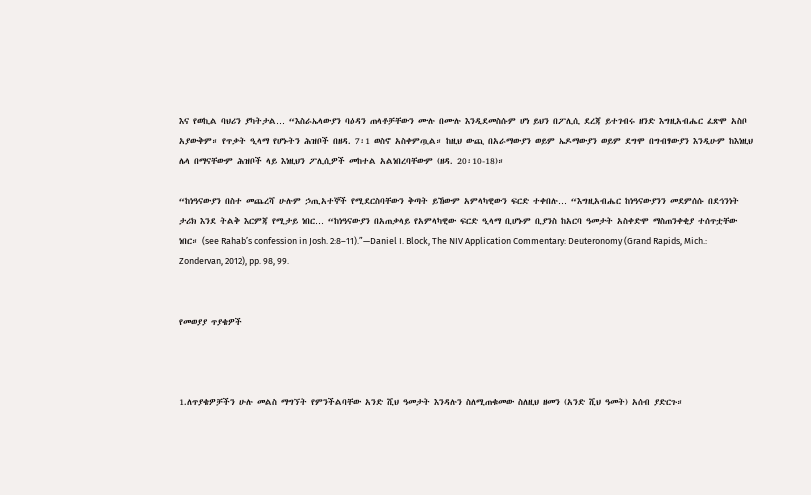እና የወኪል ባህሪን ያካትታል… “እስራኤላውያን ባዕዳን ጠላቶቻቸውን ሙሉ በሙሉ እንዲደመስሱም ሆነ ይህን በፖሊሲ ደረጃ ይተገብሩ ዘንድ እግዚአብሔር ፈጽሞ አስቦ አያውቅም። የጥቃት ዒላማ የሆኑትን ሕዝቦች በዘዳ. 7፡1 ወስኖ አስቀምጧል። ከዚህ ውጪ በአራማውያን ወይም ኤዶማውያን ወይም ደግሞ በግብፃውያን እንዲሁም ከእነዚህ ሌላ በማናቸውም ሕዝቦች ላይ እነዚህን ፖሊሲዎች መከተል አልነበረባቸውም (ዘዳ. 20፡10-18)።

“ከነዓናውያን በስተ መጨረሻ ሁሉም ኃጢአተኞች የሚደርስባቸውን ቅጣት ይኸውም አምላካዊውን ፍርድ ተቀበሉ… “እግዚአብሔር ከነዓናውያንን መደምሰሱ በደኅንነት ታሪክ እንደ ትልቅ እርምጃ የሚታይ ነበር… “ከነዓናውያን በአጠቃላይ የአምላካዊው ፍርድ ዒላማ ቢሆኑም ቢያንስ ከአርባ ዓመታት አስቀድሞ ማስጠንቀቂያ ተሰጥቷቸው ነበር። (see Rahab’s confession in Josh. 2:8–11).”—Daniel I. Block, The NIV Application Commentary: Deuteronomy (Grand Rapids, Mich.: Zondervan, 2012), pp. 98, 99.


የመወያያ ጥያቄዎች



1.ለጥያቄዎቻችን ሁሉ መልስ ማግኘት የምንችልባቸው አንድ ሺህ ዓመታት እንዳሉን ስለሚጠቁመው ስለዚህ ዘመን (አንድ ሺህ ዓመት) አሰብ ያድርጉ።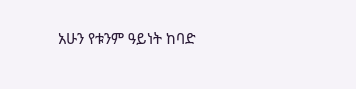አሁን የቱንም ዓይነት ከባድ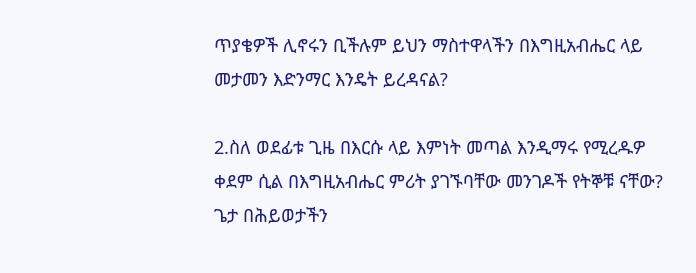ጥያቄዎች ሊኖሩን ቢችሉም ይህን ማስተዋላችን በእግዚአብሔር ላይ መታመን እድንማር እንዴት ይረዳናል?

2.ስለ ወደፊቱ ጊዜ በእርሱ ላይ እምነት መጣል እንዲማሩ የሚረዱዎ ቀደም ሲል በእግዚአብሔር ምሪት ያገኙባቸው መንገዶች የትኞቹ ናቸው? ጌታ በሕይወታችን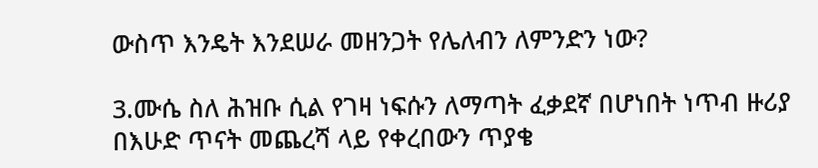ውስጥ እንዴት እንደሠራ መዘንጋት የሌለብን ለምንድን ነው?

3.ሙሴ ስለ ሕዝቡ ሲል የገዛ ነፍሱን ለማጣት ፈቃደኛ በሆነበት ነጥብ ዙሪያ በእሁድ ጥናት መጨረሻ ላይ የቀረበውን ጥያቄ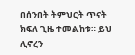በሰንበት ትምህርት ጥናት ክፍለ ጊዜ ተመልከቱ። ይህ ሊኖረን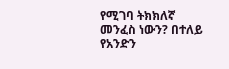የሚገባ ትክክለኛ መንፈስ ነውን? በተለይ የአንድን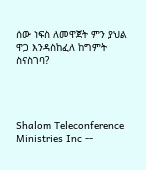ሰው ነፍስ ለመዋጀት ምን ያህል ዋጋ እንዳስከፈለ ከግምት ስናስገባ?




Shalom Teleconference Ministries Inc --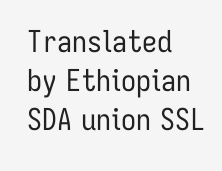Translated by Ethiopian SDA union SSL